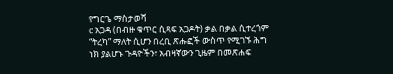የግርጌ ማስታወሻ
c አጋዳ (በብዙ ቁጥር ሲጻፍ አጋዶት) ቃል በቃል ሲተረጎም “ትረካ” ማለት ሲሆን በረቢ ጽሑፎች ውስጥ የሚገኙ ሕግ ነክ ያልሆኑ ጉዳዮችን፣ አብዛኛውን ጊዜም በመጽሐፍ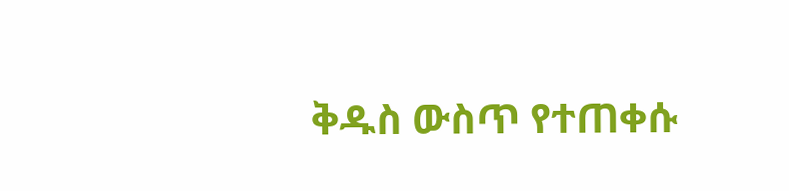ቅዱስ ውስጥ የተጠቀሱ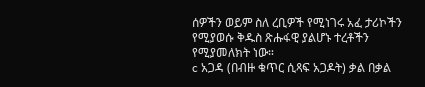ሰዎችን ወይም ስለ ረቢዎች የሚነገሩ አፈ ታሪኮችን የሚያወሱ ቅዱስ ጽሑፋዊ ያልሆኑ ተረቶችን የሚያመለክት ነው።
c አጋዳ (በብዙ ቁጥር ሲጻፍ አጋዶት) ቃል በቃል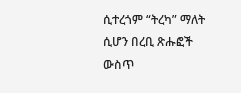ሲተረጎም “ትረካ” ማለት ሲሆን በረቢ ጽሑፎች ውስጥ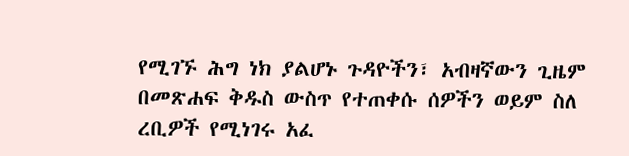የሚገኙ ሕግ ነክ ያልሆኑ ጉዳዮችን፣ አብዛኛውን ጊዜም በመጽሐፍ ቅዱስ ውስጥ የተጠቀሱ ሰዎችን ወይም ስለ ረቢዎች የሚነገሩ አፈ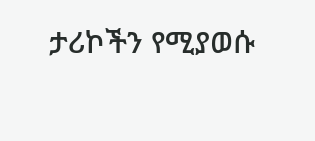ታሪኮችን የሚያወሱ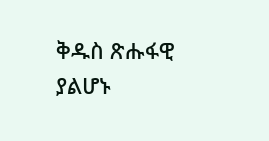ቅዱስ ጽሑፋዊ ያልሆኑ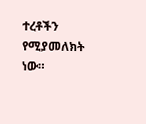ተረቶችን የሚያመለክት ነው።